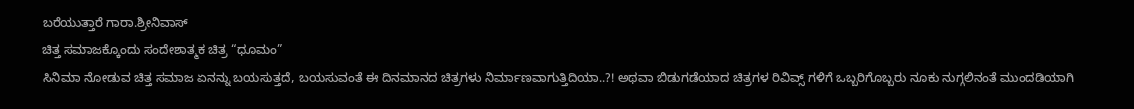ಬರೆಯುತ್ತಾರೆ ಗಾರಾ.ಶ್ರೀನಿವಾಸ್
ಚಿತ್ತ ಸಮಾಜಕ್ಕೊಂದು ಸಂದೇಶಾತ್ಮಕ ಚಿತ್ರ “ಧೂಮಂ”
ಸಿನಿಮಾ ನೋಡುವ ಚಿತ್ತ ಸಮಾಜ ಏನನ್ನು ಬಯಸುತ್ತದೆ, ಬಯಸುವಂತೆ ಈ ದಿನಮಾನದ ಚಿತ್ರಗಳು ನಿರ್ಮಾಣವಾಗುತ್ತಿದಿಯಾ..?! ಅಥವಾ ಬಿಡುಗಡೆಯಾದ ಚಿತ್ರಗಳ ರಿವಿವ್ಸ್ ಗಳಿಗೆ ಒಬ್ಬರಿಗೊಬ್ಬರು ನೂಕು ನುಗ್ಗಲಿನಂತೆ ಮುಂದಡಿಯಾಗಿ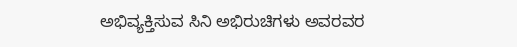ಅಭಿವ್ಯಕ್ತಿಸುವ ಸಿನಿ ಅಭಿರುಚಿಗಳು ಅವರವರ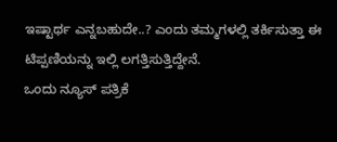ಇಷ್ಟಾರ್ಥ ಎನ್ನಬಹುದೇ..? ಎಂದು ತಮ್ಮಗಳಲ್ಲಿ ತರ್ಕಿಸುತ್ತಾ ಈ ಟಿಪ್ಪಣಿಯನ್ನು ಇಲ್ಲಿ ಲಗತ್ತಿಸುತ್ತಿದ್ದೇನೆ.
ಒಂದು ನ್ಯೂಸ್ ಪತ್ರಿಕೆ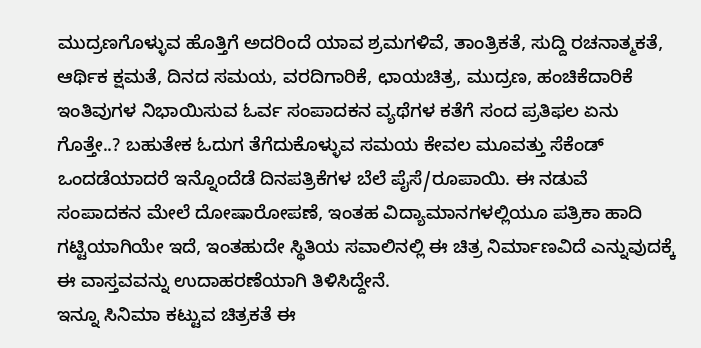ಮುದ್ರಣಗೊಳ್ಳುವ ಹೊತ್ತಿಗೆ ಅದರಿಂದೆ ಯಾವ ಶ್ರಮಗಳಿವೆ, ತಾಂತ್ರಿಕತೆ, ಸುದ್ದಿ ರಚನಾತ್ಮಕತೆ, ಆರ್ಥಿಕ ಕ್ಷಮತೆ, ದಿನದ ಸಮಯ, ವರದಿಗಾರಿಕೆ, ಛಾಯಚಿತ್ರ, ಮುದ್ರಣ, ಹಂಚಿಕೆದಾರಿಕೆ ಇಂತಿವುಗಳ ನಿಭಾಯಿಸುವ ಓರ್ವ ಸಂಪಾದಕನ ವ್ಯಥೆಗಳ ಕತೆಗೆ ಸಂದ ಪ್ರತಿಫಲ ಏನು ಗೊತ್ತೇ..? ಬಹುತೇಕ ಓದುಗ ತೆಗೆದುಕೊಳ್ಳುವ ಸಮಯ ಕೇವಲ ಮೂವತ್ತು ಸೆಕೆಂಡ್ ಒಂದಡೆಯಾದರೆ ಇನ್ನೊಂದೆಡೆ ದಿನಪತ್ರಿಕೆಗಳ ಬೆಲೆ ಪೈಸೆ/ರೂಪಾಯಿ. ಈ ನಡುವೆ ಸಂಪಾದಕನ ಮೇಲೆ ದೋಷಾರೋಪಣೆ, ಇಂತಹ ವಿದ್ಯಾಮಾನಗಳಲ್ಲಿಯೂ ಪತ್ರಿಕಾ ಹಾದಿ ಗಟ್ಟಿಯಾಗಿಯೇ ಇದೆ, ಇಂತಹುದೇ ಸ್ಥಿತಿಯ ಸವಾಲಿನಲ್ಲಿ ಈ ಚಿತ್ರ ನಿರ್ಮಾಣವಿದೆ ಎನ್ನುವುದಕ್ಕೆ ಈ ವಾಸ್ತವವನ್ನು ಉದಾಹರಣೆಯಾಗಿ ತಿಳಿಸಿದ್ದೇನೆ.
ಇನ್ನೂ ಸಿನಿಮಾ ಕಟ್ಟುವ ಚಿತ್ರಕತೆ ಈ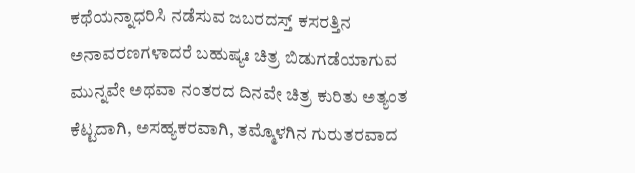ಕಥೆಯನ್ನಾಧರಿಸಿ ನಡೆಸುವ ಜಬರದಸ್ತ್ ಕಸರತ್ತಿನ ಅನಾವರಣಗಳಾದರೆ ಬಹುಷ್ಯಃ ಚಿತ್ರ ಬಿಡುಗಡೆಯಾಗುವ ಮುನ್ನವೇ ಅಥವಾ ನಂತರದ ದಿನವೇ ಚಿತ್ರ ಕುರಿತು ಅತ್ಯಂತ ಕೆಟ್ಟದಾಗಿ, ಅಸಹ್ಯಕರವಾಗಿ, ತಮ್ಮೊಳಗಿನ ಗುರುತರವಾದ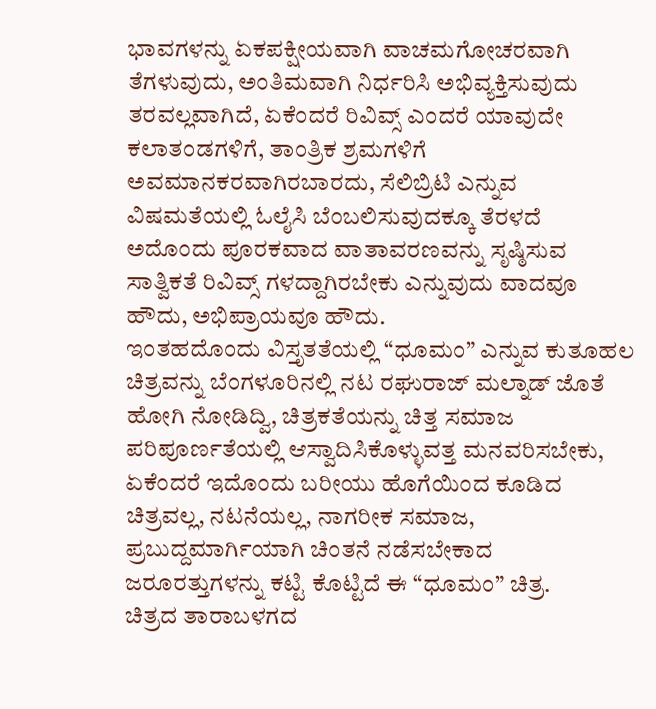ಭಾವಗಳನ್ನು ಏಕಪಕ್ಷೀಯವಾಗಿ ವಾಚಮಗೋಚರವಾಗಿ ತೆಗಳುವುದು, ಅಂತಿಮವಾಗಿ ನಿರ್ಧರಿಸಿ ಅಭಿವ್ಯಕ್ತಿಸುವುದು ತರವಲ್ಲವಾಗಿದೆ, ಏಕೆಂದರೆ ರಿವಿವ್ಸ್ ಎಂದರೆ ಯಾವುದೇ ಕಲಾತಂಡಗಳಿಗೆ, ತಾಂತ್ರಿಕ ಶ್ರಮಗಳಿಗೆ ಅವಮಾನಕರವಾಗಿರಬಾರದು, ಸೆಲಿಬ್ರಿಟಿ ಎನ್ನುವ ವಿಷಮತೆಯಲ್ಲಿ ಓಲೈಸಿ ಬೆಂಬಲಿಸುವುದಕ್ಕೂ ತೆರಳದೆ ಅದೊಂದು ಪೂರಕವಾದ ವಾತಾವರಣವನ್ನು ಸೃಷ್ಠಿಸುವ ಸಾತ್ವಿಕತೆ ರಿವಿವ್ಸ್ ಗಳದ್ದಾಗಿರಬೇಕು ಎನ್ನುವುದು ವಾದವೂ ಹೌದು, ಅಭಿಪ್ರಾಯವೂ ಹೌದು.
ಇಂತಹದೊಂದು ವಿಸ್ತೃತತೆಯಲ್ಲಿ “ಧೂಮಂ” ಎನ್ನುವ ಕುತೂಹಲ ಚಿತ್ರವನ್ನು ಬೆಂಗಳೂರಿನಲ್ಲಿ ನಟ ರಘುರಾಜ್ ಮಲ್ನಾಡ್ ಜೊತೆ ಹೋಗಿ ನೋಡಿದ್ವಿ, ಚಿತ್ರಕತೆಯನ್ನು ಚಿತ್ತ ಸಮಾಜ ಪರಿಪೂರ್ಣತೆಯಲ್ಲಿ ಆಸ್ವಾದಿಸಿಕೊಳ್ಳುವತ್ತ ಮನವರಿಸಬೇಕು, ಏಕೆಂದರೆ ಇದೊಂದು ಬರೀಯು ಹೊಗೆಯಿಂದ ಕೂಡಿದ ಚಿತ್ರವಲ್ಲ, ನಟನೆಯಲ್ಲ, ನಾಗರೀಕ ಸಮಾಜ, ಪ್ರಬುದ್ದಮಾರ್ಗಿಯಾಗಿ ಚಿಂತನೆ ನಡೆಸಬೇಕಾದ ಜರೂರತ್ತುಗಳನ್ನು ಕಟ್ಟಿ ಕೊಟ್ಟಿದೆ ಈ “ಧೂಮಂ” ಚಿತ್ರ.
ಚಿತ್ರದ ತಾರಾಬಳಗದ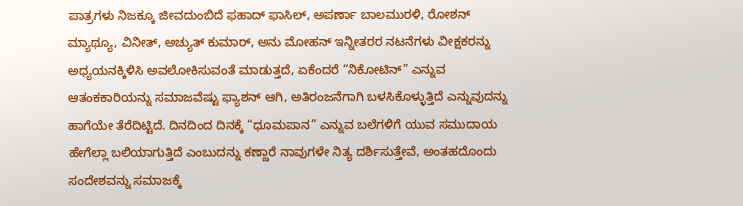ಪಾತ್ರಗಳು ನಿಜಕ್ಕೂ ಜೀವದುಂಬಿದೆ ಫಹಾದ್ ಫಾಸಿಲ್, ಅಪರ್ಣಾ ಬಾಲಮುರಳಿ, ರೋಶನ್ ಮ್ಯಾಥ್ಯೂ, ವಿನೀತ್, ಅಚ್ಯುತ್ ಕುಮಾರ್, ಅನು ಮೋಹನ್ ಇನ್ನೀತರರ ನಟನೆಗಳು ವೀಕ್ಷಕರನ್ನು ಅಧ್ಯಯನಕ್ಕಿಳಿಸಿ ಅವಲೋಕಿಸುವಂತೆ ಮಾಡುತ್ತದೆ, ಏಕೆಂದರೆ “ನಿಕೋಟಿನ್” ಎನ್ನುವ ಆತಂಕಕಾರಿಯನ್ನು ಸಮಾಜವೆಷ್ಟು ಫ್ಯಾಶನ್ ಆಗಿ, ಅತಿರಂಜನೆಗಾಗಿ ಬಳಸಿಕೊಳ್ಳುತ್ತಿದೆ ಎನ್ನುವುದನ್ನು ಹಾಗೆಯೇ ತೆರೆದಿಟ್ಟಿದೆ. ದಿನದಿಂದ ದಿನಕ್ಕೆ “ಧೂಮಪಾನ” ಎನ್ನುವ ಬಲೆಗಳಿಗೆ ಯುವ ಸಮುದಾಯ ಹೇಗೆಲ್ಲಾ ಬಲಿಯಾಗುತ್ತಿದೆ ಎಂಬುದನ್ನು ಕಣ್ಣಾರೆ ನಾವುಗಳೇ ನಿತ್ಯ ದರ್ಶಿಸುತ್ತೇವೆ, ಅಂತಹದೊಂದು ಸಂದೇಶವನ್ನು ಸಮಾಜಕ್ಕೆ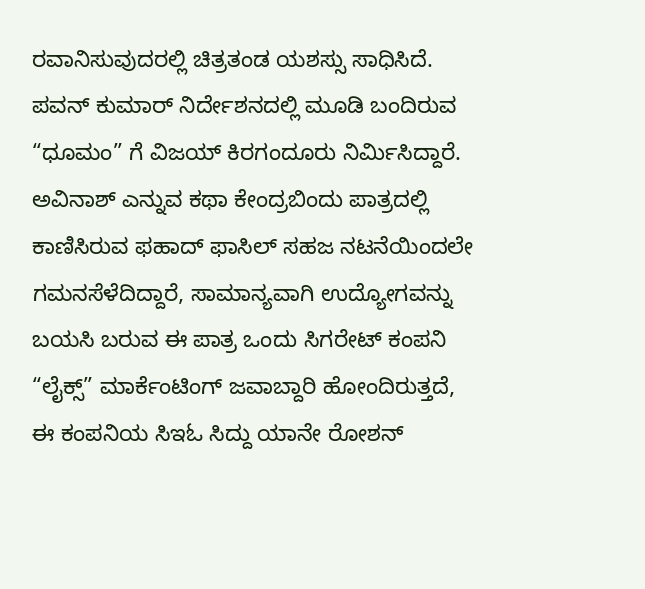ರವಾನಿಸುವುದರಲ್ಲಿ ಚಿತ್ರತಂಡ ಯಶಸ್ಸು ಸಾಧಿಸಿದೆ.
ಪವನ್ ಕುಮಾರ್ ನಿರ್ದೇಶನದಲ್ಲಿ ಮೂಡಿ ಬಂದಿರುವ “ಧೂಮಂ” ಗೆ ವಿಜಯ್ ಕಿರಗಂದೂರು ನಿರ್ಮಿಸಿದ್ದಾರೆ. ಅವಿನಾಶ್ ಎನ್ನುವ ಕಥಾ ಕೇಂದ್ರಬಿಂದು ಪಾತ್ರದಲ್ಲಿ ಕಾಣಿಸಿರುವ ಫಹಾದ್ ಫಾಸಿಲ್ ಸಹಜ ನಟನೆಯಿಂದಲೇ ಗಮನಸೆಳೆದಿದ್ದಾರೆ, ಸಾಮಾನ್ಯವಾಗಿ ಉದ್ಯೋಗವನ್ನು ಬಯಸಿ ಬರುವ ಈ ಪಾತ್ರ ಒಂದು ಸಿಗರೇಟ್ ಕಂಪನಿ “ಲೈಕ್ಸ್” ಮಾರ್ಕೆಂಟಿಂಗ್ ಜವಾಬ್ದಾರಿ ಹೋಂದಿರುತ್ತದೆ,
ಈ ಕಂಪನಿಯ ಸಿಇಓ ಸಿದ್ದು ಯಾನೇ ರೋಶನ್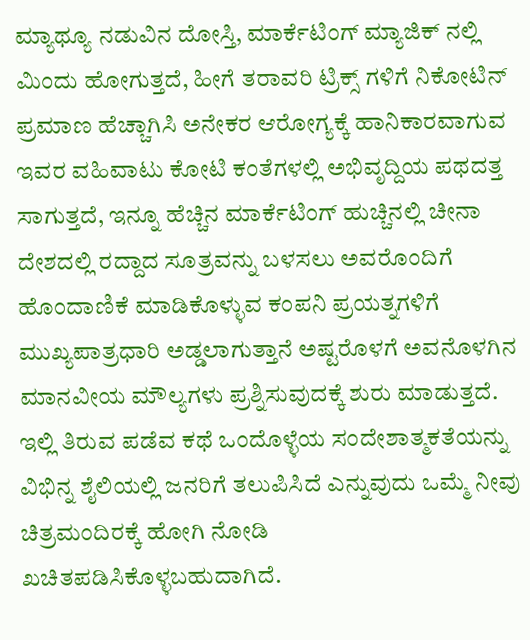ಮ್ಯಾಥ್ಯೂ ನಡುವಿನ ದೋಸ್ತಿ, ಮಾರ್ಕೆಟಿಂಗ್ ಮ್ಯಾಜಿಕ್ ನಲ್ಲಿ ಮಿಂದು ಹೋಗುತ್ತದೆ, ಹೀಗೆ ತರಾವರಿ ಟ್ರಿಕ್ಸ್ ಗಳಿಗೆ ನಿಕೋಟಿನ್ ಪ್ರಮಾಣ ಹೆಚ್ಚಾಗಿಸಿ ಅನೇಕರ ಆರೋಗ್ಯಕ್ಕೆ ಹಾನಿಕಾರವಾಗುವ ಇವರ ವಹಿವಾಟು ಕೋಟಿ ಕಂತೆಗಳಲ್ಲಿ ಅಭಿವೃದ್ದಿಯ ಪಥದತ್ತ ಸಾಗುತ್ತದೆ, ಇನ್ನೂ ಹೆಚ್ಚಿನ ಮಾರ್ಕೆಟಿಂಗ್ ಹುಚ್ಚಿನಲ್ಲಿ ಚೀನಾ ದೇಶದಲ್ಲಿ ರದ್ದಾದ ಸೂತ್ರವನ್ನು ಬಳಸಲು ಅವರೊಂದಿಗೆ ಹೊಂದಾಣಿಕೆ ಮಾಡಿಕೊಳ್ಳುವ ಕಂಪನಿ ಪ್ರಯತ್ನಗಳಿಗೆ ಮುಖ್ಯಪಾತ್ರಧಾರಿ ಅಡ್ಡಲಾಗುತ್ತಾನೆ ಅಷ್ಟರೊಳಗೆ ಅವನೊಳಗಿನ ಮಾನವೀಯ ಮೌಲ್ಯಗಳು ಪ್ರಶ್ನಿಸುವುದಕ್ಕೆ ಶುರು ಮಾಡುತ್ತದೆ.
ಇಲ್ಲಿ ತಿರುವ ಪಡೆವ ಕಥೆ ಒಂದೊಳ್ಳೆಯ ಸಂದೇಶಾತ್ಮಕತೆಯನ್ನು ವಿಭಿನ್ನ ಶೈಲಿಯಲ್ಲಿ ಜನರಿಗೆ ತಲುಪಿಸಿದೆ ಎನ್ನುವುದು ಒಮ್ಮೆ ನೀವು ಚಿತ್ರಮಂದಿರಕ್ಕೆ ಹೋಗಿ ನೋಡಿ ಖಚಿತಪಡಿಸಿಕೊಳ್ಳಬಹುದಾಗಿದೆ.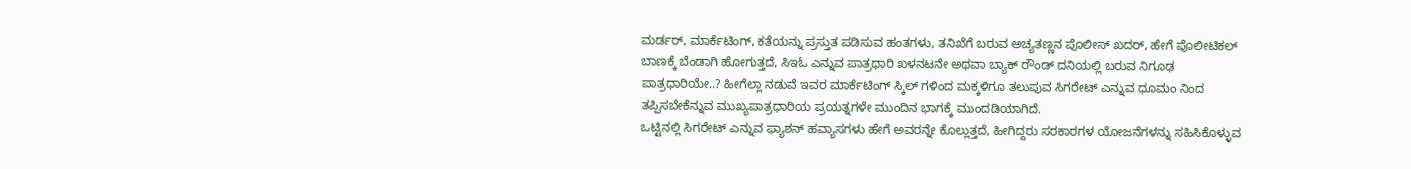ಮರ್ಡರ್, ಮಾರ್ಕೆಟಿಂಗ್, ಕತೆಯನ್ನು ಪ್ರಸ್ತುತ ಪಡಿಸುವ ಹಂತಗಳು, ತನಿಖೆಗೆ ಬರುವ ಅಚ್ಯತಣ್ಣನ ಪೊಲೀಸ್ ಖದರ್, ಹೇಗೆ ಪೊಲೀಟಿಕಲ್ ಬಾಣಕ್ಕೆ ಬೆಂಡಾಗಿ ಹೋಗುತ್ತದೆ, ಸಿಇಓ ಎನ್ನುವ ಪಾತ್ರಧಾರಿ ಖಳನಟನೇ ಅಥವಾ ಬ್ಯಾಕ್ ರೌಂಡ್ ದನಿಯಲ್ಲಿ ಬರುವ ನಿಗೂಢ ಪಾತ್ರಧಾರಿಯೇ..? ಹೀಗೆಲ್ಲಾ ನಡುವೆ ಇವರ ಮಾರ್ಕೆಟಿಂಗ್ ಸ್ಕಿಲ್ ಗಳಿಂದ ಮಕ್ಕಳಿಗೂ ತಲುಪುವ ಸಿಗರೇಟ್ ಎನ್ನುವ ಧೂಮಂ ನಿಂದ ತಪ್ಪಿಸಬೇಕೆನ್ನುವ ಮುಖ್ಯಪಾತ್ರಧಾರಿಯ ಪ್ರಯತ್ನಗಳೇ ಮುಂದಿನ ಭಾಗಕ್ಕೆ ಮುಂದಡಿಯಾಗಿದೆ.
ಒಟ್ಟಿನಲ್ಲಿ ಸಿಗರೇಟ್ ಎನ್ನುವ ಫ್ಯಾಶನ್ ಹವ್ಯಾಸಗಳು ಹೇಗೆ ಅವರನ್ನೇ ಕೊಲ್ಲುತ್ತದೆ, ಹೀಗಿದ್ದರು ಸರಕಾರಗಳ ಯೋಜನೆಗಳನ್ನು ಸಹಿಸಿಕೊಳ್ಳುವ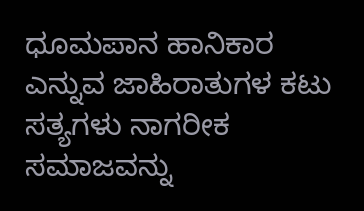ಧೂಮಪಾನ ಹಾನಿಕಾರ ಎನ್ನುವ ಜಾಹಿರಾತುಗಳ ಕಟು ಸತ್ಯಗಳು ನಾಗರೀಕ ಸಮಾಜವನ್ನು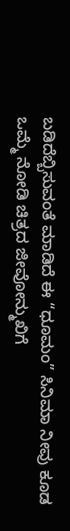ಬಡಿದೆಬ್ಬಿಸುವಂತೆ ಮಾಡಿದೆ ಈ “ಧೂಮಂ” ಸಿನಿಮಾ ನೀವು ಕೂಡ ಒಮ್ಮೆ ನೋಡಿ ಚಿತ್ರದ ಜೀವೋನ್ಮುಖಿಗೆ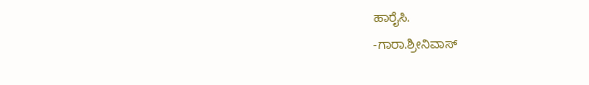ಹಾರೈಸಿ.
-ಗಾರಾ.ಶ್ರೀನಿವಾಸ್